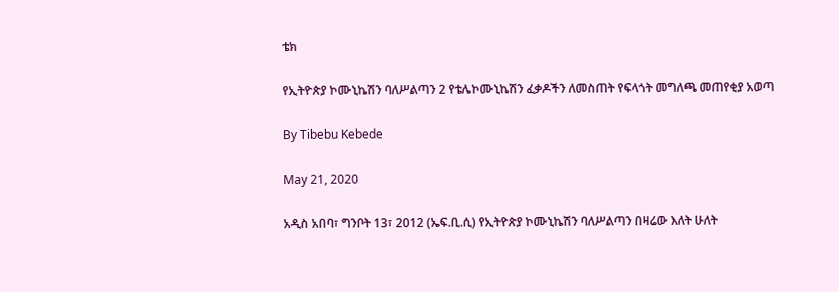ቴክ

የኢትዮጵያ ኮሙኒኬሽን ባለሥልጣን 2 የቴሌኮሙኒኬሽን ፈቃዶችን ለመስጠት የፍላጎት መግለጫ መጠየቂያ አወጣ

By Tibebu Kebede

May 21, 2020

አዲስ አበባ፣ ግንቦት 13፣ 2012 (ኤፍ.ቢ.ሲ) የኢትዮጵያ ኮሙኒኬሽን ባለሥልጣን በዛሬው እለት ሁለት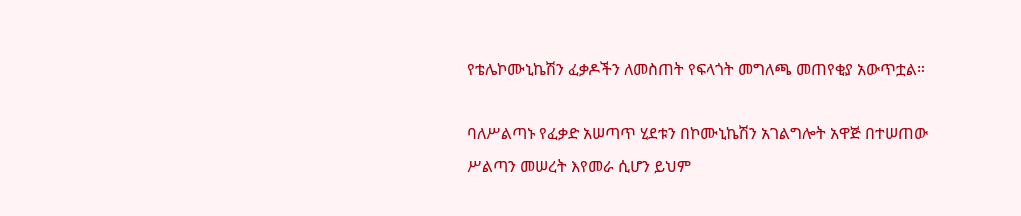የቴሌኮሙኒኬሽን ፈቃዶችን ለመስጠት የፍላጎት መግለጫ መጠየቂያ አውጥቷል።

ባለሥልጣኑ የፈቃድ አሠጣጥ ሂደቱን በኮሙኒኬሽን አገልግሎት አዋጅ በተሠጠው ሥልጣን መሠረት እየመራ ሲሆን ይህም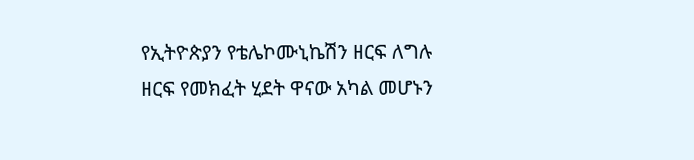የኢትዮጵያን የቴሌኮሙኒኬሽን ዘርፍ ለግሉ ዘርፍ የመክፈት ሂደት ዋናው አካል መሆኑን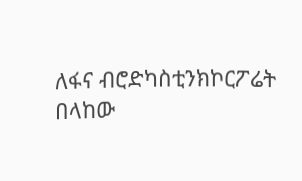ለፋና ብሮድካስቲንክኮርፖሬት በላከው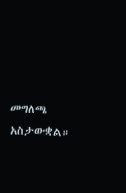መግለጫ አስታውቋል።